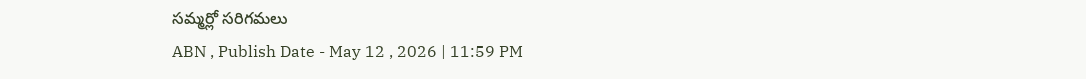సమ్మర్లో సరిగమలు
ABN , Publish Date - May 12 , 2026 | 11:59 PM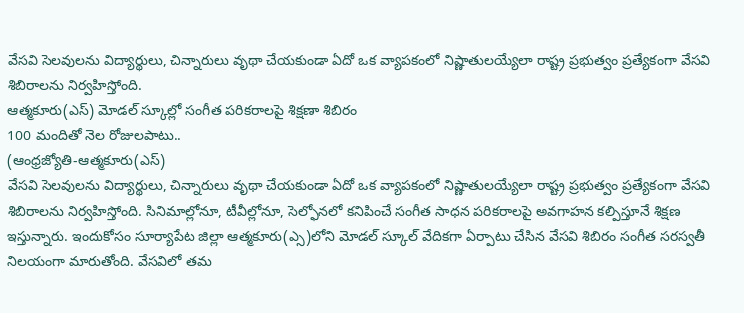వేసవి సెలవులను విద్యార్థులు, చిన్నారులు వృథా చేయకుండా ఏదో ఒక వ్యాపకంలో నిష్ణాతులయ్యేలా రాష్ట్ర ప్రభుత్వం ప్రత్యేకంగా వేసవి శిబిరాలను నిర్వహిస్తోంది.
ఆత్మకూరు(ఎస్) మోడల్ స్కూల్లో సంగీత పరికరాలపై శిక్షణా శిబిరం
100 మందితో నెల రోజులపాటు..
(ఆంధ్రజ్యోతి-ఆత్మకూరు(ఎస్)
వేసవి సెలవులను విద్యార్థులు, చిన్నారులు వృథా చేయకుండా ఏదో ఒక వ్యాపకంలో నిష్ణాతులయ్యేలా రాష్ట్ర ప్రభుత్వం ప్రత్యేకంగా వేసవి శిబిరాలను నిర్వహిస్తోంది. సినిమాల్లోనూ, టీవీల్లోనూ, సెల్ఫోనలో కనిపించే సంగీత సాధన పరికరాలపై అవగాహన కల్పిస్తూనే శిక్షణ ఇస్తున్నారు. ఇందుకోసం సూర్యాపేట జిల్లా ఆత్మకూరు(ఎ్స)లోని మోడల్ స్కూల్ వేదికగా ఏర్పాటు చేసిన వేసవి శిబిరం సంగీత సరస్వతీ నిలయంగా మారుతోంది. వేసవిలో తమ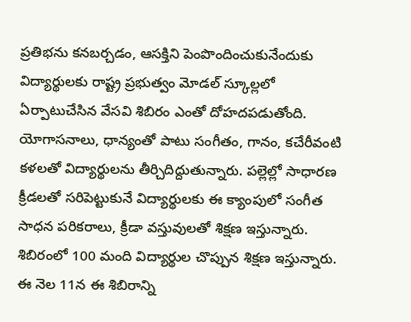ప్రతిభను కనబర్చడం, ఆసక్తిని పెంపొందించుకునేందుకు విద్యార్థులకు రాష్ట్ర ప్రభుత్వం మోడల్ స్కూల్లలో ఏర్పాటుచేసిన వేసవి శిబిరం ఎంతో దోహదపడుతోంది. యోగాసనాలు, ధాన్యంతో పాటు సంగీతం, గానం, కచేరీవంటి కళలతో విద్యార్థులను తీర్చిదిద్దుతున్నారు. పల్లెల్లో సాధారణ క్రీడలతో సరిపెట్టుకునే విద్యార్థులకు ఈ క్యాంపులో సంగీత సాధన పరికరాలు, క్రీడా వస్తువులతో శిక్షణ ఇస్తున్నారు. శిబిరంలో 100 మంది విద్యార్థుల చొప్పున శిక్షణ ఇస్తున్నారు. ఈ నెల 11న ఈ శిబిరాన్ని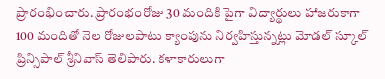ప్రారంభించారు. ప్రారంభంరోజు 30 మందికి పైగా విద్యార్థులు హాజరుకాగా 100 మందితో నెల రోజులపాటు క్యాంపును నిర్వహిస్తున్నట్లు మోడల్ స్కూల్ ప్రిన్సిపాల్ శ్రీనివాస్ తెలిపారు. కళాకారులుగా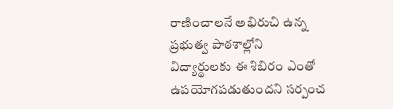రాణించాలనే అభిరుచి ఉన్న ప్రభుత్వ పాఠశాల్లోని విద్యార్థులకు ఈ శిబిరం ఎంతో ఉపయోగపడుతుందని సర్పంచ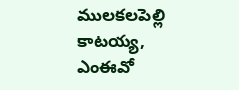ములకలపెల్లి కాటయ్య, ఎంఈవో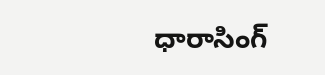ధారాసింగ్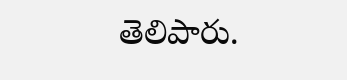తెలిపారు.